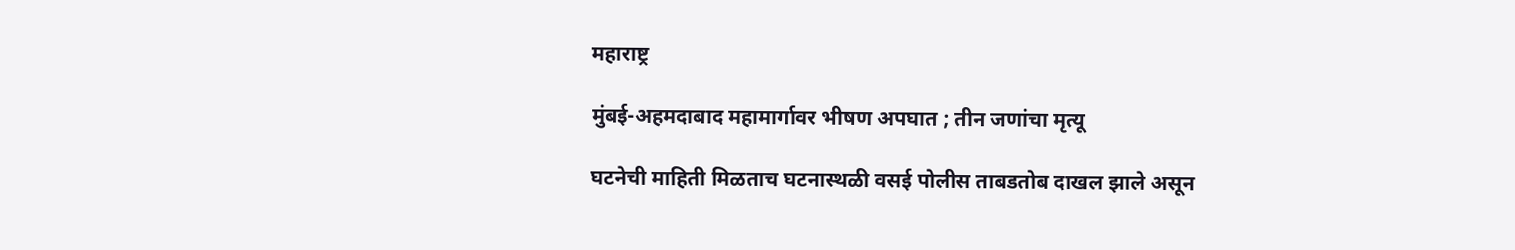महाराष्ट्र

मुंबई-अहमदाबाद महामार्गावर भीषण अपघात ; तीन जणांचा मृत्यू

घटनेची माहिती मिळताच घटनास्थळी वसई पोलीस ताबडतोब दाखल झाले असून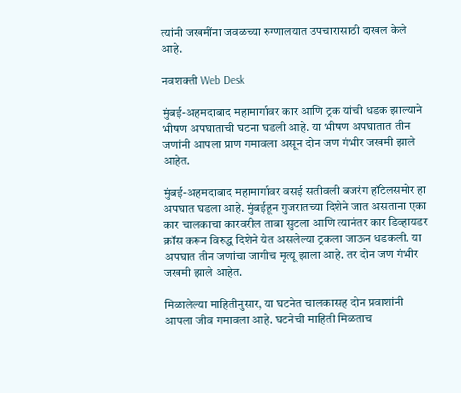त्यांनी जखमींना जवळच्या रुग्णालयात उपचारासाठी दाखल केले आहे.

नवशक्ती Web Desk

मुंबई-अहमदाबाद महामार्गावर कार आणि ट्रक यांची धडक झाल्याने भीषण अपघाताची घटना घडली आहे. या भीषण अपघातात तीन जणांनी आपला प्राण गमावला असून दोन जण गंभीर जखमी झाले आहेत.

मुंबई-अहमदाबाद महामार्गावर वसई सतीवली बजरंग हॉटेलसमोर हा अपघात घडला आहे. मुंबईहून गुजरातच्या दिशेने जात असताना एका कार चालकाचा कारवरील ताबा सुटला आणि त्यानंतर कार डिव्हायडर क्रॉस करून विरुद्ध दिशेने येत असलेल्या ट्रकला जाऊन धडकली. या अपघात तीन जणांचा जागीच मृत्यू झाला आहे. तर दोन जण गंभीर जखमी झाले आहेत.

मिळालेल्या माहितीनुसार, या घटनेत चालकासह दोन प्रवाशांनी आपला जीव गमावला आहे. घटनेची माहिती मिळताच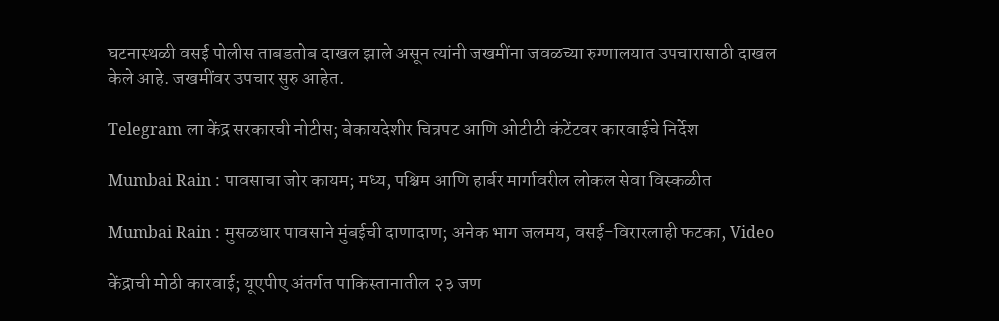घटनास्थळी वसई पोलीस ताबडतोब दाखल झाले असून त्यांनी जखमींना जवळच्या रुग्णालयात उपचारासाठी दाखल केले आहे. जखमींवर उपचार सुरु आहेत.

Telegram ला केंद्र सरकारची नोटीस; बेकायदेशीर चित्रपट आणि ओटीटी कंटेंटवर कारवाईचे निर्देश

Mumbai Rain : पावसाचा जोर कायम; मध्य, पश्चिम आणि हार्बर मार्गावरील लोकल सेवा विस्कळीत

Mumbai Rain : मुसळधार पावसाने मुंबईची दाणादाण; अनेक भाग जलमय, वसई-विरारलाही फटका, Video

केंद्राची मोठी कारवाई; यूएपीए अंतर्गत पाकिस्तानातील २३ जण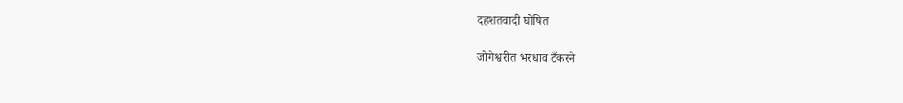दहशतवादी घोषित

जोगेश्वरीत भरधाव टँकरने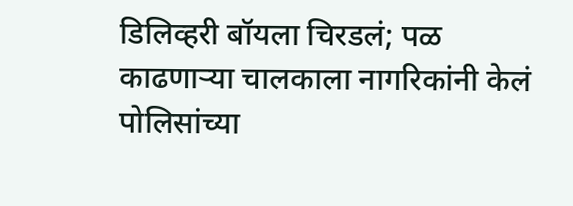डिलिव्हरी बॉयला चिरडलं; पळ काढणाऱ्या चालकाला नागरिकांनी केलं पोलिसांच्या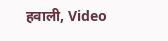हवाली, Video